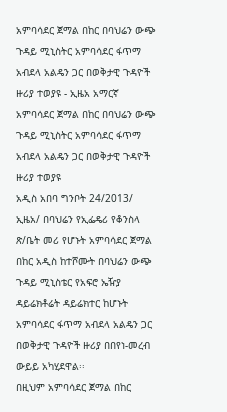አምባሳደር ጀማል በከር በባህሬን ውጭ ጉዳይ ሚኒስትር አምባሳደር ፋጥማ አብደላ አልዴን ጋር በወቅታዊ ጉዳዮች ዙሪያ ተወያዩ - ኢዜአ አማርኛ
አምባሳደር ጀማል በከር በባህሬን ውጭ ጉዳይ ሚኒስትር አምባሳደር ፋጥማ አብደላ አልዴን ጋር በወቅታዊ ጉዳዮች ዙሪያ ተወያዩ
አዲስ አበባ ግንቦት 24/2013/ ኢዜአ/ በባህሬን የኢፌዴሪ የቆንስላ ጽ/ቤት መሪ የሆኑት አምባሳደር ጀማል በከር አዲስ ከተሾሙት በባህሬን ውጭ ጉዳይ ሚኒስቴር የአፍሮ ኤዥያ ዳይሬክቶሬት ዳይሬክተር ከሆኑት አምባሳደር ፋጥማ አብደላ አልዴን ጋር በወቅታዊ ጉዳዮች ዙሪያ በበየነ-መረብ ውይይ አካሂደዋል፡፡
በዚህም አምባሳደር ጀማል በከር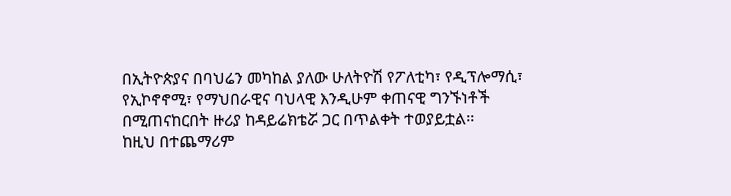በኢትዮጵያና በባህሬን መካከል ያለው ሁለትዮሽ የፖለቲካ፣ የዲፕሎማሲ፣ የኢኮኖኖሚ፣ የማህበራዊና ባህላዊ እንዲሁም ቀጠናዊ ግንኙነቶች በሚጠናከርበት ዙሪያ ከዳይሬክቴሯ ጋር በጥልቀት ተወያይቷል፡፡
ከዚህ በተጨማሪም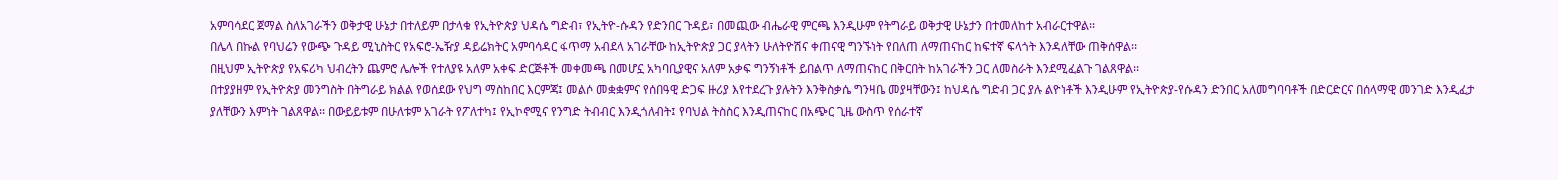አምባሳደር ጀማል ስለአገራችን ወቅታዊ ሁኔታ በተለይም በታላቁ የኢትዮጵያ ህዳሴ ግድብ፣ የኢትዮ-ሱዳን የድንበር ጉዳይ፣ በመጪው ብሔራዊ ምርጫ እንዲሁም የትግራይ ወቅታዊ ሁኔታን በተመለከተ አብራርተዋል፡፡
በሌላ በኩል የባህሬን የውጭ ጉዳይ ሚኒስትር የአፍሮ-ኤዥያ ዳይሬክትር አምባሳዳር ፋጥማ አብደላ አገራቸው ከኢትዮጵያ ጋር ያላትን ሁለትዮሽና ቀጠናዊ ግንኙነት የበለጠ ለማጠናከር ከፍተኛ ፍላጎት እንዳለቸው ጠቅሰዋል፡፡
በዚህም ኢትዮጵያ የአፍሪካ ህብረትን ጨምሮ ሌሎች የተለያዩ አለም አቀፍ ድርጅቶች መቀመጫ በመሆኗ አካባቢያዊና አለም አቃፍ ግንኝነቶች ይበልጥ ለማጠናከር በቅርበት ከአገራችን ጋር ለመስራት እንደሚፈልጉ ገልጸዋል፡፡
በተያያዘም የኢትዮጵያ መንግስት በትግራይ ክልል የወሰደው የህግ ማስከበር እርምጃ፤ መልሶ መቋቋምና የሰበዓዊ ድጋፍ ዙሪያ እየተደረጉ ያሉትን እንቅስቃሴ ግንዛቤ መያዛቸውን፤ ከህዳሴ ግድብ ጋር ያሉ ልዮነቶች እንዲሁም የኢትዮጵያ-የሱዳን ድንበር አለመግባባቶች በድርድርና በሰላማዊ መንገድ እንዲፈታ ያለቸውን እምነት ገልጸዋል፡፡ በውይይቱም በሁለቱም አገራት የፖለተካ፤ የኢኮኖሚና የንግድ ትብብር እንዲጎለብት፤ የባህል ትስስር እንዲጠናከር በአጭር ጊዜ ውስጥ የሰራተኛ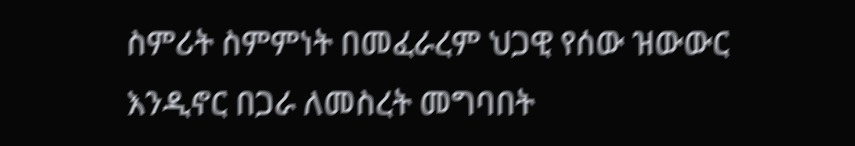ስምሪት ስምምነት በመፈራረም ህጋዊ የሰው ዝውውር እንዲኖር በጋራ ለመስረት መግባበት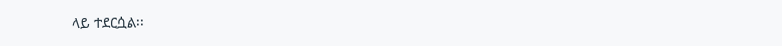ላይ ተደርሷል፡፡